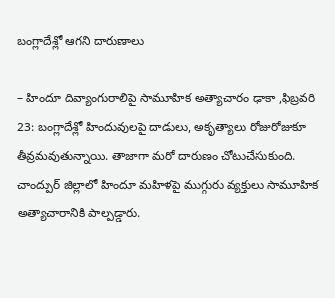బంగ్లాదేశ్లో ఆగని దారుణాలు

– హిందూ దివ్యాంగురాలిపై సామూహిక అత్యాచారం ఢాకా ,ఫిబ్రవరి 23: బంగ్లాదేశ్లో హిందువులపై దాడులు, అకృత్యాలు రోజురోజుకూ తీవ్రమవుతున్నాయి. తాజాగా మరో దారుణం చోటుచేసుకుంది. చాంద్పుర్ జిల్లాలో హిందూ మహిళపై ముగ్గురు వ్యక్తులు సామూహిక అత్యాచారానికి పాల్పడ్డారు.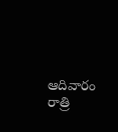ఆదివారం రాత్రి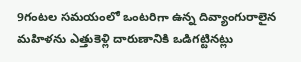9గంటల సమయంలో ఒంటరిగా ఉన్న దివ్యాంగురాలైన మహిళను ఎత్తుకెళ్లి దారుణానికి ఒడిగట్టినట్లు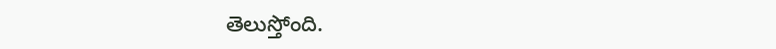తెలుస్తోంది.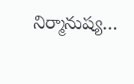నిర్మానుష్య…